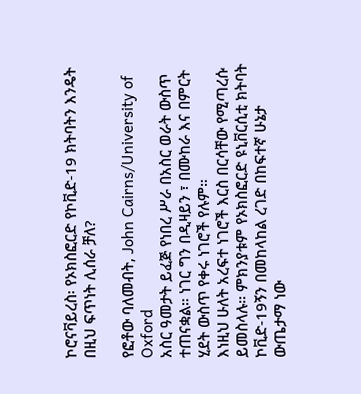ኮሮናቫይረስ፡ የኦክስፎርድ የኮቪድ-19 ክትባትን እንዴት በዚህ ፍጥነት ሊሰራ ቻለ?

የፎቶው ባለመብት, John Cairns/University of Oxford
አስር ዓመታት ይፈጅ የነበረ ሥራ በአስር ወራት ውስጥ ተጠናቋል። ነገር ግን በዲዛይን ፣ በሙከራ እና በምርት ሂደት ውስጥ የቀሩ ነገሮች የሉም።
እነዚህ ሁለት አረፍተ ነገሮች እርስ በርሳቸው የሚጣረሱ ይመስላሉ። ምክንያቱም የኦክስፎርድ ዩኒቨርሲቲ ክትባት ኮቪድ-19ኝን በመከላከል ረገድ በከፍተኛ ሁኔታ ውጤታማ ነው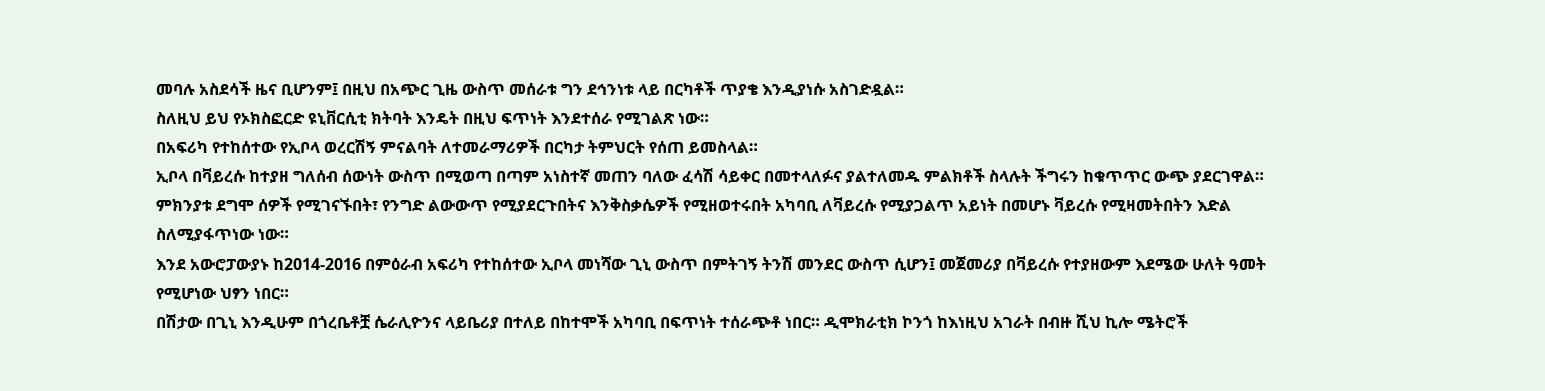መባሉ አስደሳች ዜና ቢሆንም፤ በዚህ በአጭር ጊዜ ውስጥ መሰራቱ ግን ደኅንነቱ ላይ በርካቶች ጥያቄ እንዲያነሱ አስገድዷል።
ስለዚህ ይህ የኦክስፎርድ ዩኒቨርሲቲ ክትባት እንዴት በዚህ ፍጥነት እንደተሰራ የሚገልጽ ነው።
በአፍሪካ የተከሰተው የኢቦላ ወረርሽኝ ምናልባት ለተመራማሪዎች በርካታ ትምህርት የሰጠ ይመስላል።
ኢቦላ በቫይረሱ ከተያዘ ግለሰብ ሰውነት ውስጥ በሚወጣ በጣም አነስተኛ መጠን ባለው ፈሳሽ ሳይቀር በመተላለፉና ያልተለመዱ ምልክቶች ስላሉት ችግሩን ከቁጥጥር ውጭ ያደርገዋል።
ምክንያቱ ደግሞ ሰዎች የሚገናኙበት፣ የንግድ ልውውጥ የሚያደርጉበትና እንቅስቃሴዎች የሚዘወተሩበት አካባቢ ለቫይረሱ የሚያጋልጥ አይነት በመሆኑ ቫይረሱ የሚዛመትበትን እድል ስለሚያፋጥነው ነው።
እንደ አውሮፓውያኑ ከ2014-2016 በምዕራብ አፍሪካ የተከሰተው ኢቦላ መነሻው ጊኒ ውስጥ በምትገኝ ትንሽ መንደር ውስጥ ሲሆን፤ መጀመሪያ በቫይረሱ የተያዘውም እደሜው ሁለት ዓመት የሚሆነው ህፃን ነበር።
በሽታው በጊኒ እንዲሁም በጎረቤቶቿ ሴራሊዮንና ላይቤሪያ በተለይ በከተሞች አካባቢ በፍጥነት ተሰራጭቶ ነበር። ዲሞክራቲክ ኮንጎ ከእነዚህ አገራት በብዙ ሺህ ኪሎ ሜትሮች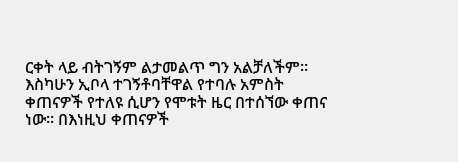ርቀት ላይ ብትገኝም ልታመልጥ ግን አልቻለችም።
እስካሁን ኢቦላ ተገኝቶባቸዋል የተባሉ አምስት ቀጠናዎች የተለዩ ሲሆን የሞቱት ዜር በተሰኘው ቀጠና ነው። በእነዚህ ቀጠናዎች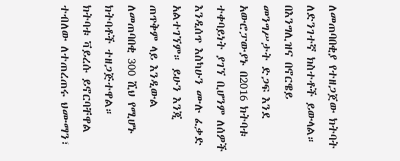ለመጠባበቂያ የተዘጋጀው ክትባት ለድንገተኛ ክስተቶች ይውላል።
በእንግሊዝና በኖርዌይ መንግሥታት ድጋፍ እንደ አውሮፓውያኑ በ2016 ክትባቱ ተቀባይነት ያገኘ ቢሆንም ለሰዎች እንዲሰጥ እስካሁን ሙሉ ፈቃድ አልተገኘም። ይሁን እንጂ ጠጥቅም ላይ እንዲውል ለመጠባበቂ 300 ሺህ የሚሆኑ ክትባቶች ተዘጋጅተዋል።
ክትባቱ ቫይረሱ ይኖርባቸዋል ተብለው ለተጠረጠሩ ህሙማን፣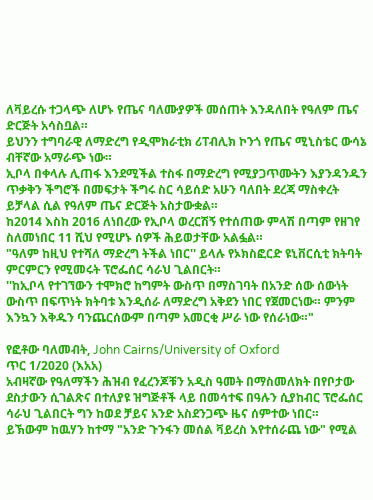ለቫይረሱ ተጋላጭ ለሆኑ የጤና ባለሙያዎች መሰጠት እንዳለበት የዓለም ጤና ድርጅት አሳስቧል።
ይህንን ተግባራዊ ለማድረግ የዲሞክራቲክ ሪፐብሊክ ኮንጎ የጤና ሚኒስቴር ውሳኔ ብቸኛው አማራጭ ነው።
ኢቦላ በቀላሉ ሊጠፋ እንደሚችል ተስፋ በማድረግ የሚያጋጥሙትን እያንዳንዱን ጥቃቅን ችግሮች በመፍታት ችግሩ ስር ሳይሰድ አሁን ባለበት ደረጃ ማስቀረት ይቻላል ሲል የዓለም ጤና ድርጅት አስታውቋል።
ከ2014 እስከ 2016 ለነበረው የኢቦላ ወረርሽኝ የተሰጠው ምላሽ በጣም የዘገየ ስለመነበር 11 ሺህ የሚሆኑ ሰዎች ሕይወታቸው አልፏል።
"ዓለም ከዚህ የተሻለ ማድረግ ትችል ነበር'' ይላሉ የኦክስፎርድ ዩኒቨርሲቲ ክትባት ምርምርን የሚመሩት ፕሮፌሰር ሳራህ ጊልበርት።
''ከኢቦላ የተገኘውን ተሞክሮ ከግምት ውስጥ በማስገባት በአንድ ሰው ሰውነት ውስጥ በፍጥነት ክትባቱ እንዲሰራ ለማድረግ አቅደን ነበር የጀመርነው። ምንም እንኳን እቅዱን ባንጨርሰውም በጣም አመርቂ ሥራ ነው የሰራነው።"

የፎቶው ባለመብት, John Cairns/University of Oxford
ጥር 1/2020 (እአአ)
አብዛኛው የዓለማችን ሕዝብ የፈረንጆቹን አዲስ ዓመት በማስመለክት በየቦታው ደስታውን ሲገልጽና በተለያዩ ዝግጅቶች ላይ በመሳተፍ በዓሉን ሲያከብር ፕሮፌሰር ሳራህ ጊልበርት ግን ከወደ ቻይና አንድ አስደንጋጭ ዜና ሰምተው ነበር።
ይኽውም ከዉሃን ከተማ "አንድ ጉንፋን መሰል ቫይረስ እየተሰራጨ ነው" የሚል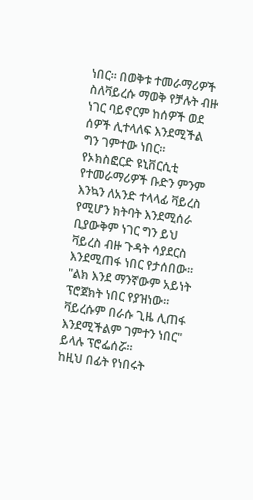ነበር። በወቅቱ ተመራማሪዎች ስለቫይረሱ ማወቅ የቻሉት ብዙ ነገር ባይኖርም ከሰዎች ወደ ሰዎች ሊተላለፍ እንደሚችል ግን ገምተው ነበር።
የኦክስፎርድ ዩኒቨርሲቲ የተመራማሪዎች ቡድን ምንም እንኳን ለአንድ ተላላፊ ቫይረስ የሚሆን ክትባት እንደሚሰራ ቢያውቅም ነገር ግን ይህ ቫይረስ ብዙ ጉዳት ሳያደርስ እንደሚጠፋ ነበር የታሰበው።
"ልክ እንደ ማንኛውም አይነት ፕሮጀክት ነበር የያዝነው። ቫይረሱም በራሱ ጊዜ ሊጠፋ እንደሚችልም ገምተን ነበር" ይላሉ ፕሮፌሰሯ።
ከዚህ በፊት የነበሩት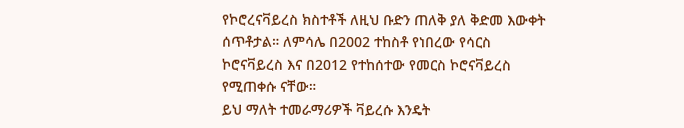የኮሮረናቫይረስ ክስተቶች ለዚህ ቡድን ጠለቅ ያለ ቅድመ እውቀት ሰጥቶታል። ለምሳሌ በ2002 ተከስቶ የነበረው የሳርስ ኮሮናቫይረስ እና በ2012 የተከሰተው የመርስ ኮሮናቫይረስ የሚጠቀሱ ናቸው።
ይህ ማለት ተመራማሪዎች ቫይረሱ እንዴት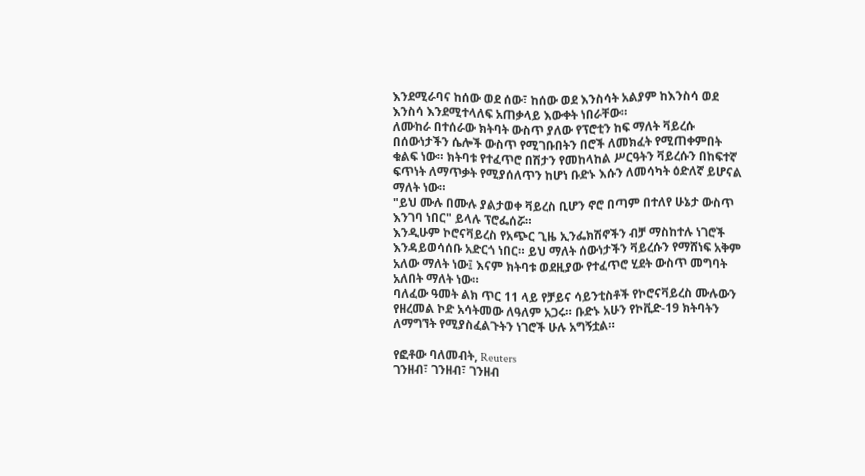እንደሚራባና ከሰው ወደ ሰው፣ ከሰው ወደ እንስሳት አልያም ከእንስሳ ወደ እንስሳ እንደሚተላለፍ አጠቃላይ እውቀት ነበራቸው።
ለሙከራ በተሰራው ክትባት ውስጥ ያለው የፕሮቲን ከፍ ማለት ቫይረሱ በሰውነታችን ሴሎች ውስጥ የሚገቡበትን በሮች ለመክፈት የሚጠቀምበት ቁልፍ ነው። ክትባቱ የተፈጥሮ በሽታን የመከላከል ሥርዓትን ቫይረሱን በከፍተኛ ፍጥነት ለማጥቃት የሚያሰለጥን ከሆነ ቡድኑ እሱን ለመሳካት ዕድለኛ ይሆናል ማለት ነው።
"ይህ ሙሉ በሙሉ ያልታወቀ ቫይረስ ቢሆን ኖሮ በጣም በተለየ ሁኔታ ውስጥ እንገባ ነበር" ይላሉ ፕሮፌሰሯ።
እንዲሁም ኮሮናቫይረስ የአጭር ጊዜ ኢንፌክሽኖችን ብቻ ማስከተሉ ነገሮች እንዳይወሳሰቡ አድርጎ ነበር። ይህ ማለት ሰውነታችን ቫይረሱን የማሸነፍ አቅም አለው ማለት ነው፤ እናም ክትባቱ ወደዚያው የተፈጥሮ ሂደት ውስጥ መግባት አለበት ማለት ነው።
ባለፈው ዓመት ልክ ጥር 11 ላይ የቻይና ሳይንቲስቶች የኮሮናቫይረስ ሙሉውን የዘረመል ኮድ አሳትመው ለዓለም አጋሩ። ቡድኑ አሁን የኮቪድ-19 ክትባትን ለማግኘት የሚያስፈልጉትን ነገሮች ሁሉ አግኝቷል።

የፎቶው ባለመብት, Reuters
ገንዘብ፣ ገንዘብ፣ ገንዘብ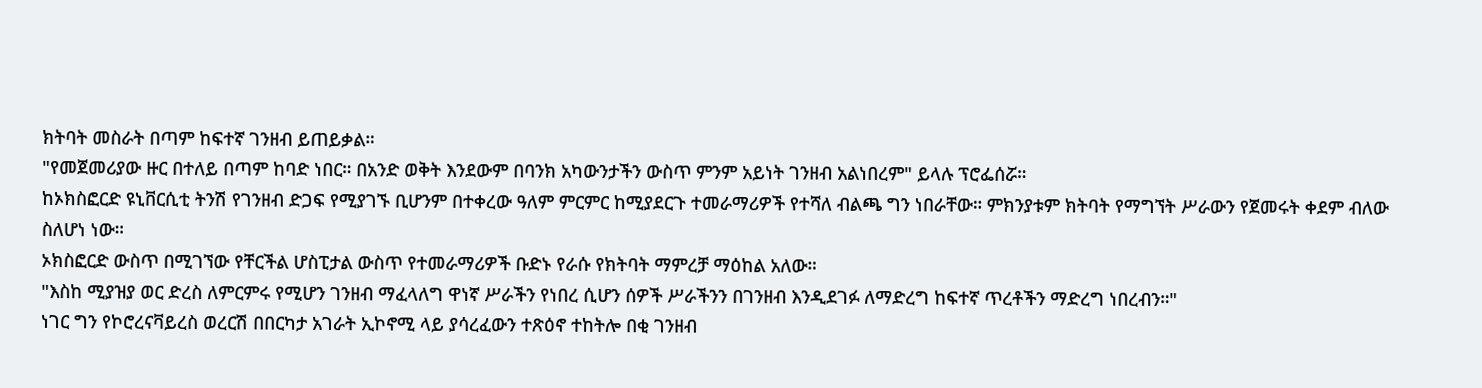ክትባት መስራት በጣም ከፍተኛ ገንዘብ ይጠይቃል።
"የመጀመሪያው ዙር በተለይ በጣም ከባድ ነበር። በአንድ ወቅት እንደውም በባንክ አካውንታችን ውስጥ ምንም አይነት ገንዘብ አልነበረም" ይላሉ ፕሮፌሰሯ።
ከኦክስፎርድ ዩኒቨርሲቲ ትንሽ የገንዘብ ድጋፍ የሚያገኙ ቢሆንም በተቀረው ዓለም ምርምር ከሚያደርጉ ተመራማሪዎች የተሻለ ብልጫ ግን ነበራቸው። ምክንያቱም ክትባት የማግኘት ሥራውን የጀመሩት ቀደም ብለው ስለሆነ ነው።
ኦክስፎርድ ውስጥ በሚገኘው የቸርችል ሆስፒታል ውስጥ የተመራማሪዎች ቡድኑ የራሱ የክትባት ማምረቻ ማዕከል አለው።
"እስከ ሚያዝያ ወር ድረስ ለምርምሩ የሚሆን ገንዘብ ማፈላለግ ዋነኛ ሥራችን የነበረ ሲሆን ሰዎች ሥራችንን በገንዘብ እንዲደገፉ ለማድረግ ከፍተኛ ጥረቶችን ማድረግ ነበረብን።"
ነገር ግን የኮሮረናቫይረስ ወረርሽ በበርካታ አገራት ኢኮኖሚ ላይ ያሳረፈውን ተጽዕኖ ተከትሎ በቂ ገንዘብ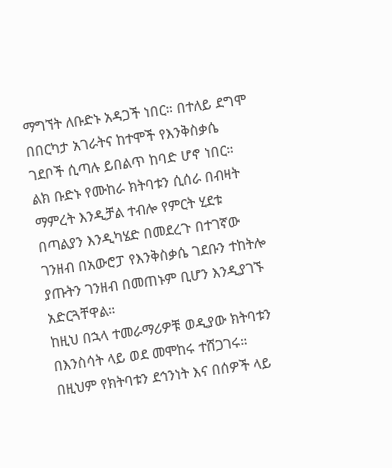ማግኘት ለቡድኑ አዳጋች ነበር። በተለይ ደግሞ በበርካታ አገራትና ከተሞች የእንቅስቃሴ ገደቦች ሲጣሉ ይበልጥ ከባድ ሆኖ ነበር።
ልክ ቡድኑ የሙከራ ክትባቱን ሲሰራ በብዛት ማምረት እንዲቻል ተብሎ የምርት ሂደቱ በጣልያን እንዲካሄድ በመደረጉ በተገኛው ገንዘብ በአውሮፓ የእንቅስቃሴ ገደቡን ተከትሎ ያጡትን ገንዘብ በመጠኑም ቢሆን እንዲያገኙ አድርጓቸዋል።
ከዚህ በኋላ ተመራማሪዎቹ ወዲያው ክትባቱን በእንስሳት ላይ ወደ መሞከሩ ተሸጋገሩ። በዚህም የክትባቱን ደኅንነት እና በሰዎች ላይ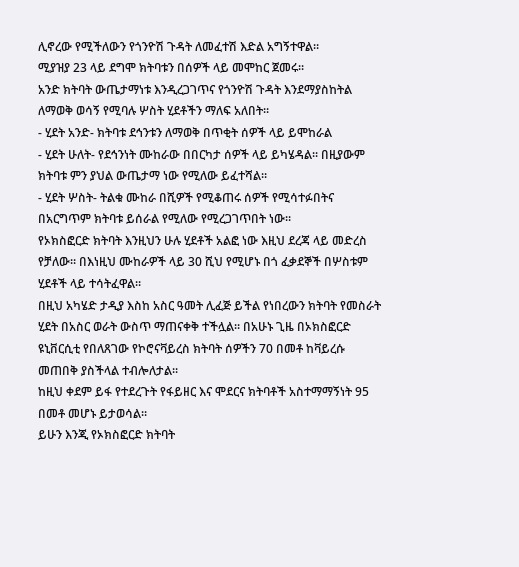ሊኖረው የሚችለውን የጎንዮሽ ጉዳት ለመፈተሽ እድል አግኝተዋል።
ሚያዝያ 23 ላይ ደግሞ ክትባቱን በሰዎች ላይ መሞከር ጀመሩ።
አንድ ክትባት ውጤታማነቱ እንዲረጋገጥና የጎንዮሽ ጉዳት እንደማያስከትል ለማወቅ ወሳኝ የሚባሉ ሦስት ሂደቶችን ማለፍ አለበት።
- ሂደት አንድ- ክትባቱ ደኅንቱን ለማወቅ በጥቂት ሰዎች ላይ ይሞከራል
- ሂደት ሁለት- የደኅንነት ሙከራው በበርካታ ሰዎች ላይ ይካሄዳል። በዚያውም ክትባቱ ምን ያህል ውጤታማ ነው የሚለው ይፈተሻል።
- ሂደት ሦስት- ትልቁ ሙከራ በሺዎች የሚቆጠሩ ሰዎች የሚሳተፉበትና በአርግጥም ክትባቱ ይሰራል የሚለው የሚረጋገጥበት ነው።
የኦክስፎርድ ክትባት እንዚህን ሁሉ ሂደቶች አልፎ ነው እዚህ ደረጃ ላይ መድረስ የቻለው። በእነዚህ ሙከራዎች ላይ 30 ሺህ የሚሆኑ በጎ ፈቃደኞች በሦስቱም ሂደቶች ላይ ተሳትፈዋል።
በዚህ አካሄድ ታዲያ እስከ አስር ዓመት ሊፈጅ ይችል የነበረውን ክትባት የመስራት ሂደት በአስር ወራት ውስጥ ማጠናቀቅ ተችሏል። በአሁኑ ጊዜ በኦክስፎርድ ዩኒቨርሲቲ የበለጸገው የኮሮናቫይረስ ክትባት ሰዎችን 70 በመቶ ከቫይረሱ መጠበቅ ያስችላል ተብሎለታል።
ከዚህ ቀደም ይፋ የተደረጉት የፋይዘር እና ሞደርና ክትባቶች አስተማማኝነት 95 በመቶ መሆኑ ይታወሳል።
ይሁን እንጂ የኦክስፎርድ ክትባት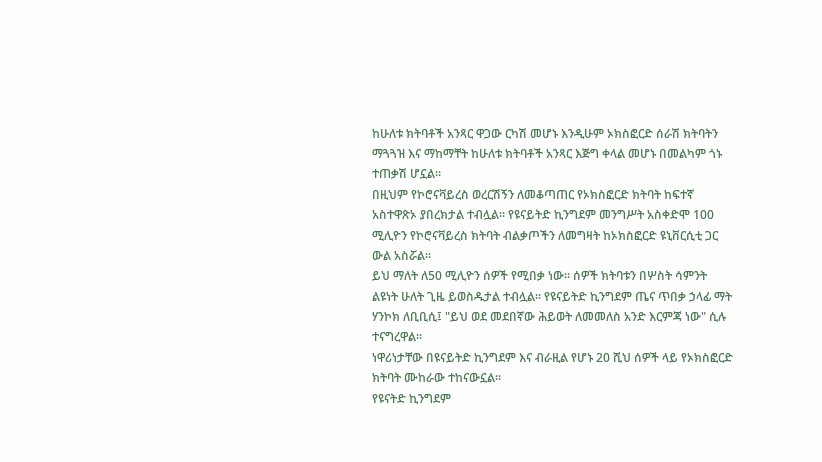ከሁለቱ ክትባቶች አንጻር ዋጋው ርካሽ መሆኑ እንዲሁም ኦክስፎርድ ሰራሽ ክትባትን ማጓጓዝ እና ማከማቸት ከሁለቱ ክትባቶች አንጻር እጅግ ቀላል መሆኑ በመልካም ጎኑ ተጠቃሽ ሆኗል።
በዚህም የኮሮናቫይረስ ወረርሽኝን ለመቆጣጠር የኦክስፎርድ ክትባት ከፍተኛ አስተዋጽኦ ያበረክታል ተብሏል። የዩናይትድ ኪንግደም መንግሥት አስቀድሞ 100 ሚሊዮን የኮሮናቫይረስ ክትባት ብልቃጦችን ለመግዛት ከኦክስፎርድ ዩኒቨርሲቲ ጋር ውል አስሯል።
ይህ ማለት ለ50 ሚሊዮን ሰዎች የሚበቃ ነው። ሰዎች ክትባቱን በሦስት ሳምንት ልዩነት ሁለት ጊዜ ይወስዱታል ተብሏል። የዩናይትድ ኪንግደም ጤና ጥበቃ ኃላፊ ማት ሃንኮክ ለቢቢሲ፤ "ይህ ወደ መደበኛው ሕይወት ለመመለስ አንድ እርምጃ ነው" ሲሉ ተናግረዋል።
ነዋሪነታቸው በዩናይትድ ኪንግደም እና ብራዚል የሆኑ 20 ሺህ ሰዎች ላይ የኦክስፎርድ ክትባት ሙከራው ተከናውኗል።
የዩናትድ ኪንግደም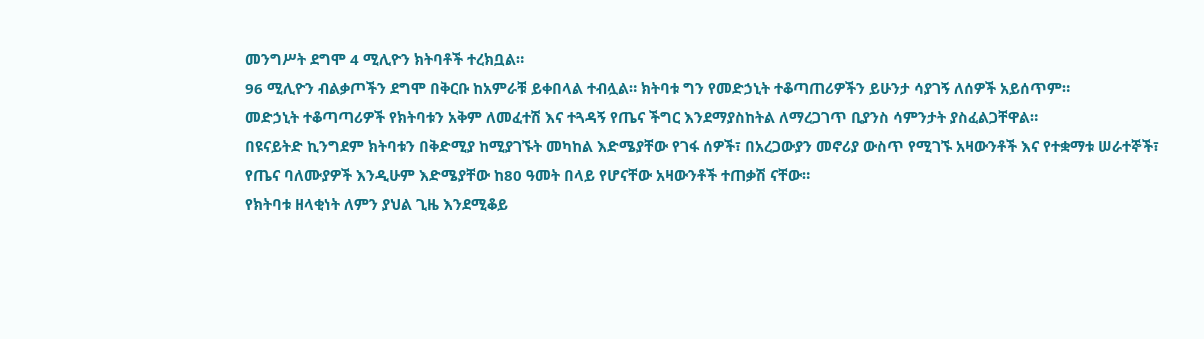መንግሥት ደግሞ 4 ሚሊዮን ክትባቶች ተረክቧል።
96 ሚሊዮን ብልቃጦችን ደግሞ በቅርቡ ከአምራቹ ይቀበላል ተብሏል። ክትባቱ ግን የመድኃኒት ተቆጣጠሪዎችን ይሁንታ ሳያገኝ ለሰዎች አይሰጥም።
መድኃኒት ተቆጣጣሪዎች የክትባቱን አቅም ለመፈተሽ እና ተጓዳኝ የጤና ችግር እንደማያስከትል ለማረጋገጥ ቢያንስ ሳምንታት ያስፈልጋቸዋል።
በዩናይትድ ኪንግደም ክትባቱን በቅድሚያ ከሚያገኙት መካከል እድሜያቸው የገፋ ሰዎች፣ በአረጋውያን መኖሪያ ውስጥ የሚገኙ አዛውንቶች እና የተቋማቱ ሠራተኞች፣ የጤና ባለሙያዎች እንዲሁም እድሜያቸው ከ80 ዓመት በላይ የሆናቸው አዛውንቶች ተጠቃሽ ናቸው።
የክትባቱ ዘላቂነት ለምን ያህል ጊዜ እንደሚቆይ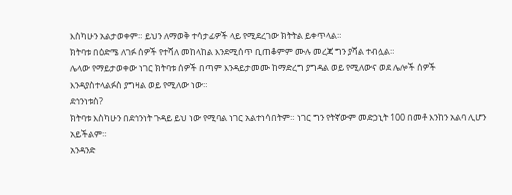እስካሁን አልታወቀም። ይህን ለማወቅ ተሳታፊዎች ላይ የሚደረገው ክትትል ይቀጥላል።
ክትባቱ በዕድሜ ለገፉ ሰዎች የተሻለ መከላከል እንደሚሰጥ ቢጠቆምም ሙሉ መረጃ ግን ያሻል ተብሏል።
ሌላው የማይታወቀው ነገር ክትባቱ ሰዎች በጣም እንዳይታመሙ ከማድረግ ያግዳል ወይ የሚለውና ወደ ሌሎች ሰዎች እንዳያስተላልፉስ ያግዛል ወይ የሚለው ነው።
ደኅንነቱስ?
ክትባቱ እስካሁን በደኅንነት ጉዳይ ይህ ነው የሚባል ነገር አልተነሳበትም። ነገር ግን የትኛውም መድኃኒት 100 በመቶ እንከን አልባ ሊሆን አይችልም።
አንዳንድ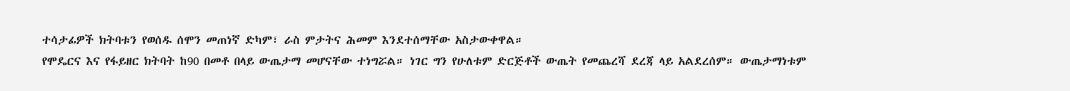ተሳታፊዎች ክትባቱን የወሰዱ ሰሞን መጠነኛ ድካም፣ ራስ ምታትና ሕመም እንደተሰማቸው አስታውቀዋል።
የሞዴርና እና የፋይዘር ክትባት ከ90 በመቶ በላይ ውጤታማ መሆናቸው ተነግሯል። ነገር ግን የሁለቱም ድርጅቶች ውጤት የመጨረሻ ደረጃ ላይ አልደረሰም። ውጤታማነቱም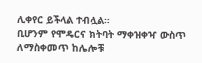ሊቀየር ይችላል ተብሏል።
ቢሆንም የሞዴርና ክትባት ማቀዝቀዣ ውስጥ ለማስቀመጥ ከሌሎቹ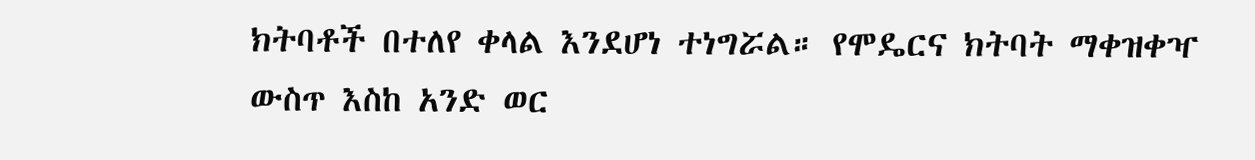ክትባቶች በተለየ ቀላል እንደሆነ ተነግሯል። የሞዴርና ክትባት ማቀዝቀዣ ውስጥ እስከ አንድ ወር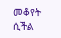መቆየት ሲችል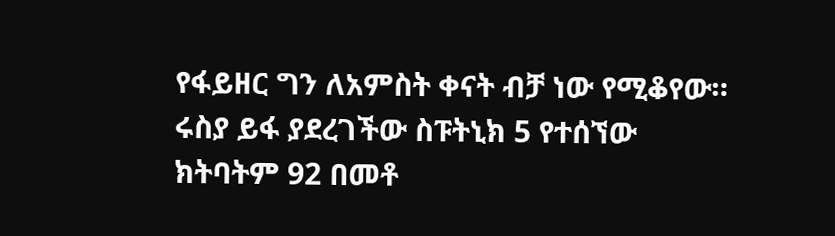የፋይዘር ግን ለአምስት ቀናት ብቻ ነው የሚቆየው።
ሩስያ ይፋ ያደረገችው ስፑትኒክ 5 የተሰኘው ክትባትም 92 በመቶ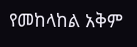የመከላከል አቅም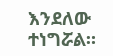እንደለው ተነግሯል።